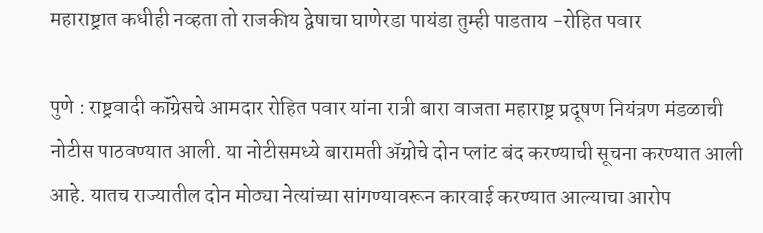महाराष्ट्रात कधीही नव्हता तो राजकीय द्वेषाचा घाणेरडा पायंडा तुम्ही पाडताय -रोहित पवार

पुणे : राष्ट्रवादी कॉंग्रेसचे आमदार रोहित पवार यांना रात्री बारा वाजता महाराष्ट्र प्रदूषण नियंत्रण मंडळाची नोटीस पाठवण्यात आली. या नोटीसमध्ये बारामती ॲग्रोचे दोन प्लांट बंद करण्याची सूचना करण्यात आली आहे. यातच राज्यातील दोन मोठ्या नेत्यांच्या सांगण्यावरून कारवाई करण्यात आल्याचा आरोप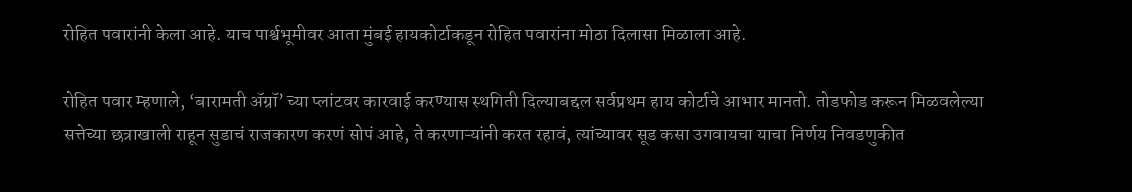रोहित पवारांनी केला आहे. याच पार्श्वभूमीवर आता मुंबई हायकोर्टाकडून रोहित पवारांना मोठा दिलासा मिळाला आहे.

रोहित पवार म्हणाले, ‘बारामती ॲग्रॉ’ च्या प्लांटवर कारवाई करण्यास स्थगिती दिल्याबद्दल सर्वप्रथम हाय कोर्टाचे आभार मानतो. तोडफोड करून मिळवलेल्या सत्तेच्या छत्राखाली राहून सुडाचं राजकारण करणं सोपं आहे, ते करणाऱ्यांनी करत रहावं, त्यांच्यावर सूड कसा उगवायचा याचा निर्णय निवडणुकीत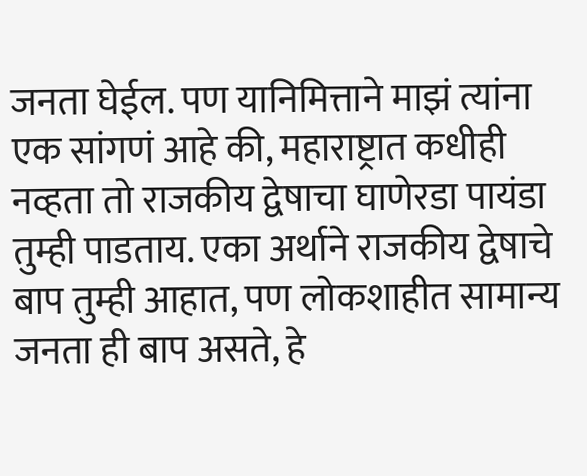जनता घेईल. पण यानिमित्ताने माझं त्यांना एक सांगणं आहे की, महाराष्ट्रात कधीही नव्हता तो राजकीय द्वेषाचा घाणेरडा पायंडा तुम्ही पाडताय. एका अर्थाने राजकीय द्वेषाचे बाप तुम्ही आहात, पण लोकशाहीत सामान्य जनता ही बाप असते, हे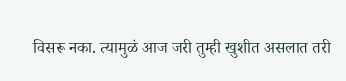विसरू नका. त्यामुळं आज जरी तुम्ही खुशीत असलात तरी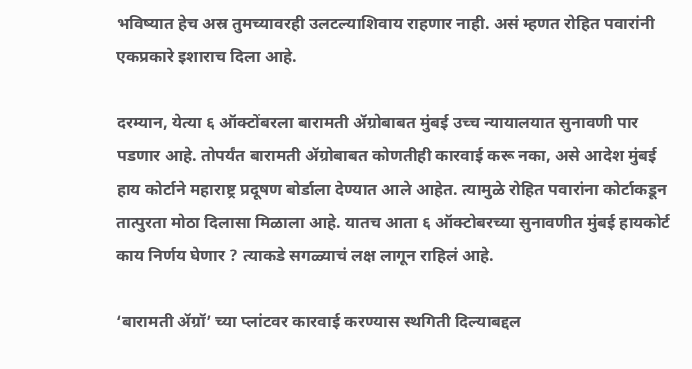भविष्यात हेच अस्र तुमच्यावरही उलटल्याशिवाय राहणार नाही. असं म्हणत रोहित पवारांनी एकप्रकारे इशाराच दिला आहे.

दरम्यान, येत्या ६ ऑक्टोंबरला बारामती ॲग्रोबाबत मुंबई उच्च न्यायालयात सुनावणी पार पडणार आहे. तोपर्यंत बारामती ॲग्रोबाबत कोणतीही कारवाई करू नका, असे आदेश मुंबई हाय कोर्टाने महाराष्ट्र प्रदूषण बोर्डाला देण्यात आले आहेत. त्यामुळे रोहित पवारांना कोर्टाकडून तात्पुरता मोठा दिलासा मिळाला आहे. यातच आता ६ ऑक्टोबरच्या सुनावणीत मुंबई हायकोर्ट काय निर्णय घेणार ? त्याकडे सगळ्याचं लक्ष लागून राहिलं आहे.

‘बारामती ॲग्रॉ’ च्या प्लांटवर कारवाई करण्यास स्थगिती दिल्याबद्दल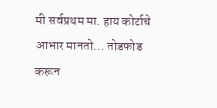मी सर्वप्रथम मा. हाय कोर्टाचे आभार मानतो… तोडफोड करून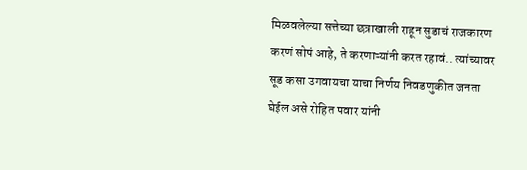मिळवलेल्या सत्तेच्या छत्राखाली राहून सुडाचं राजकारण करणं सोपं आहे, ते करणाऱ्यांनी करत रहावं.. त्यांच्यावर सूड कसा उगवायचा याचा निर्णय निवडणुकीत जनता घेईल असे रोहित पवार यांनी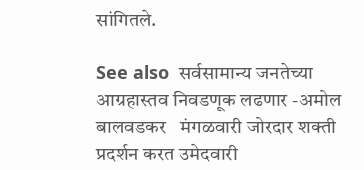सांगितले.

See also  सर्वसामान्य जनतेच्या आग्रहास्तव निवडणूक लढणार -अमोल बालवडकर   मंगळवारी जोरदार शक्ती प्रदर्शन करत उमेदवारी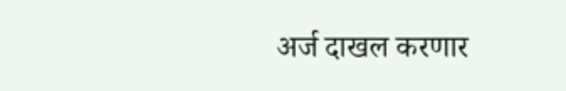अर्ज दाखल करणार